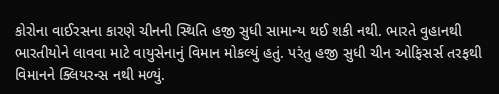કોરોના વાઈરસના કારણે ચીનની સ્થિતિ હજી સુધી સામાન્ય થઈ શકી નથી. ભારતે વુહાનથી ભારતીયોને લાવવા માટે વાયુસેનાનું વિમાન મોકલ્યું હતું. પરંતુ હજી સુધી ચીન ઓફિસર્સ તરફથી વિમાનને ક્લિયરન્સ નથી મળ્યું.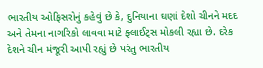ભારતીય ઓફિસરોનું કહેવું છે કે, દુનિયાના ઘણાં દેશો ચીનને મદદ અને તેમના નાગરિકો લાવવા માટે ફ્લાઈટ્સ મોકલી રહ્યા છે. દરેક દેશને ચીન મંજૂરી આપી રહ્યું છે પરંતુ ભારતીય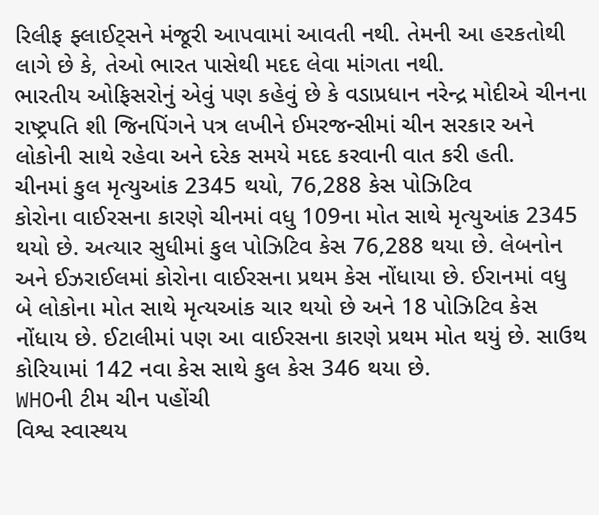રિલીફ ફ્લાઈટ્સને મંજૂરી આપવામાં આવતી નથી. તેમની આ હરકતોથી લાગે છે કે, તેઓ ભારત પાસેથી મદદ લેવા માંગતા નથી.
ભારતીય ઓફિસરોનું એવું પણ કહેવું છે કે વડાપ્રધાન નરેન્દ્ર મોદીએ ચીનના રાષ્ટ્રપતિ શી જિનપિંગને પત્ર લખીને ઈમરજન્સીમાં ચીન સરકાર અને લોકોની સાથે રહેવા અને દરેક સમયે મદદ કરવાની વાત કરી હતી.
ચીનમાં કુલ મૃત્યુઆંક 2345 થયો, 76,288 કેસ પોઝિટિવ
કોરોના વાઈરસના કારણે ચીનમાં વધુ 109ના મોત સાથે મૃત્યુઆંક 2345 થયો છે. અત્યાર સુધીમાં કુલ પોઝિટિવ કેસ 76,288 થયા છે. લેબનોન અને ઈઝરાઈલમાં કોરોના વાઈરસના પ્રથમ કેસ નોંધાયા છે. ઈરાનમાં વધુ બે લોકોના મોત સાથે મૃત્યઆંક ચાર થયો છે અને 18 પોઝિટિવ કેસ નોંધાય છે. ઈટાલીમાં પણ આ વાઈરસના કારણે પ્રથમ મોત થયું છે. સાઉથ કોરિયામાં 142 નવા કેસ સાથે કુલ કેસ 346 થયા છે.
WHOની ટીમ ચીન પહોંચી
વિશ્વ સ્વાસ્થય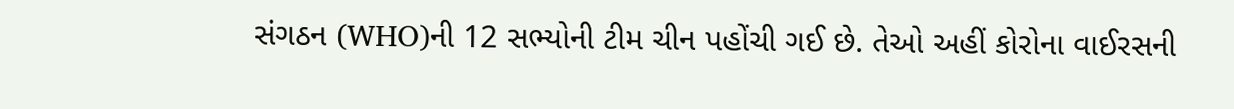સંગઠન (WHO)ની 12 સભ્યોની ટીમ ચીન પહોંચી ગઈ છે. તેઓ અહીં કોરોના વાઈરસની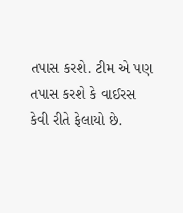તપાસ કરશે. ટીમ એ પણ તપાસ કરશે કે વાઈરસ કેવી રીતે ફેલાયો છે.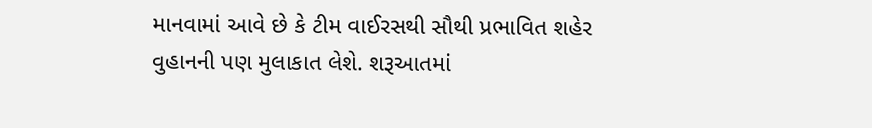માનવામાં આવે છે કે ટીમ વાઈરસથી સૌથી પ્રભાવિત શહેર વુહાનની પણ મુલાકાત લેશે. શરૂઆતમાં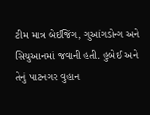ટીમ માત્ર બેઈજિંગ, ગુઆંગડોન્ગ અને સિચુઆનમાં જવાની હતી. હુબેઈ અને તેનું પાટનગર વુહાન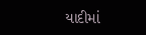યાદીમાં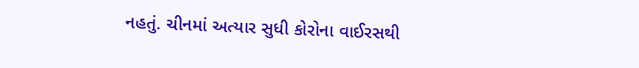નહતું. ચીનમાં અત્યાર સુધી કોરોના વાઈરસથી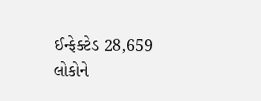ઈન્ફેક્ટેડ 28,659 લોકોને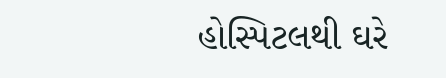હોસ્પિટલથી ઘરે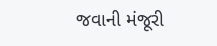જવાની મંજૂરી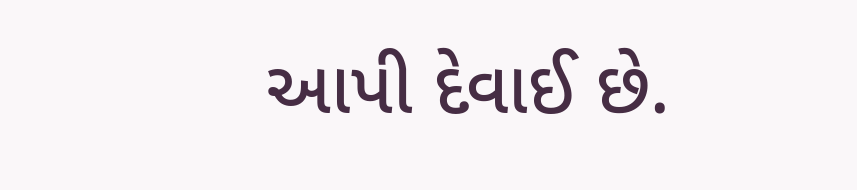આપી દેવાઈ છે.